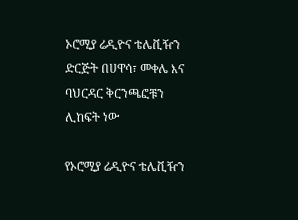ኦሮሚያ ሬዲዮና ቴሌቪዥን ድርጅት በሀዋሳ፣ መቀሌ እና ባህርዳር ቅርንጫፎቹን ሊከፍት ነው

የኦሮሚያ ሬዲዮና ቴሌቪዥን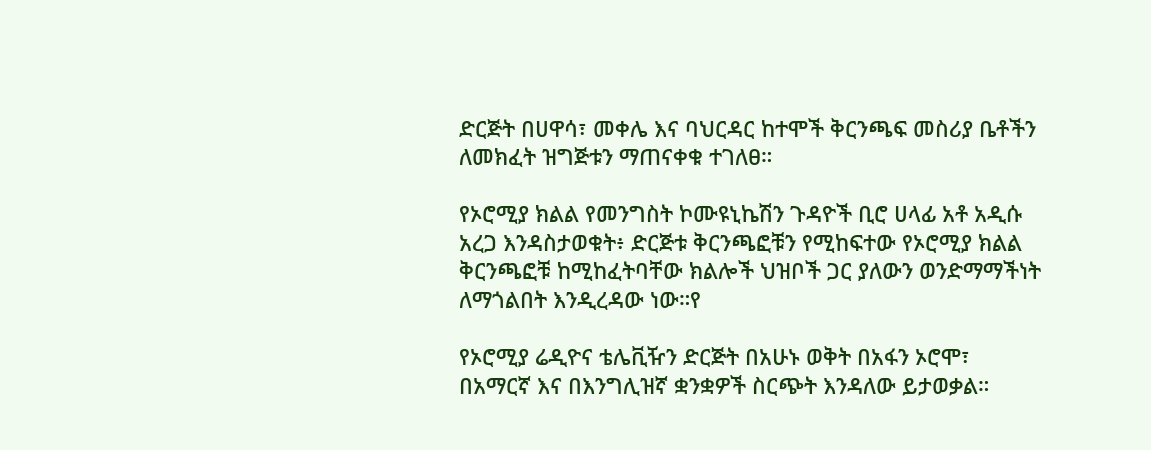ድርጅት በሀዋሳ፣ መቀሌ እና ባህርዳር ከተሞች ቅርንጫፍ መስሪያ ቤቶችን ለመክፈት ዝግጅቱን ማጠናቀቁ ተገለፀ።

የኦሮሚያ ክልል የመንግስት ኮሙዩኒኬሽን ጉዳዮች ቢሮ ሀላፊ አቶ አዲሱ አረጋ እንዳስታወቁት፥ ድርጅቱ ቅርንጫፎቹን የሚከፍተው የኦሮሚያ ክልል ቅርንጫፎቹ ከሚከፈትባቸው ክልሎች ህዝቦች ጋር ያለውን ወንድማማችነት ለማጎልበት እንዲረዳው ነው።የ

የኦሮሚያ ሬዲዮና ቴሌቪዥን ድርጅት በአሁኑ ወቅት በአፋን ኦሮሞ፣ በአማርኛ እና በእንግሊዝኛ ቋንቋዎች ስርጭት እንዳለው ይታወቃል።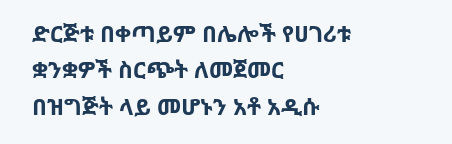ድርጅቱ በቀጣይም በሌሎች የሀገሪቱ ቋንቋዎች ስርጭት ለመጀመር በዝግጅት ላይ መሆኑን አቶ አዲሱ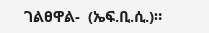ገልፀዋል-  (ኤፍ.ቢ.ሲ.)።